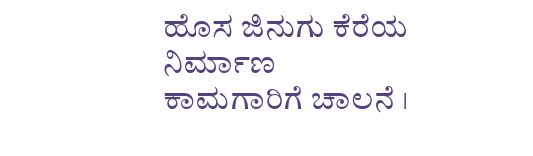ಹೊಸ ಜಿನುಗು ಕೆರೆಯ ನಿರ್ಮಾಣ ಕಾಮಗಾರಿಗೆ ಚಾಲನೆ ।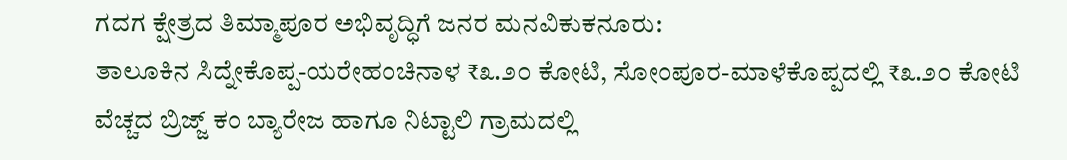ಗದಗ ಕ್ಷೇತ್ರದ ತಿಮ್ಮಾಪೂರ ಅಭಿವೃದ್ಧಿಗೆ ಜನರ ಮನವಿಕುಕನೂರು:
ತಾಲೂಕಿನ ಸಿದ್ನೇಕೊಪ್ಪ-ಯರೇಹಂಚಿನಾಳ ₹೩.೨೦ ಕೋಟಿ, ಸೋಂಪೂರ-ಮಾಳೆಕೊಪ್ಪದಲ್ಲಿ ₹೩.೨೦ ಕೋಟಿ ವೆಚ್ಚದ ಬ್ರಿಜ್ಜ್ ಕಂ ಬ್ಯಾರೇಜ ಹಾಗೂ ನಿಟ್ಟಾಲಿ ಗ್ರಾಮದಲ್ಲಿ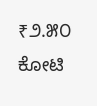₹೨.೫೦ ಕೋಟಿ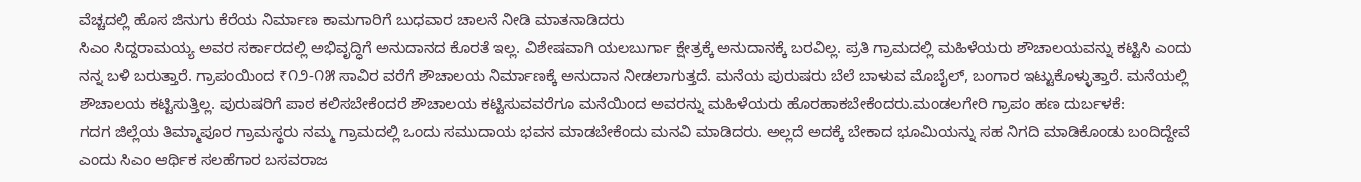ವೆಚ್ಚದಲ್ಲಿ ಹೊಸ ಜಿನುಗು ಕೆರೆಯ ನಿರ್ಮಾಣ ಕಾಮಗಾರಿಗೆ ಬುಧವಾರ ಚಾಲನೆ ನೀಡಿ ಮಾತನಾಡಿದರು
ಸಿಎಂ ಸಿದ್ದರಾಮಯ್ಯ ಅವರ ಸರ್ಕಾರದಲ್ಲಿ ಅಭಿವೃದ್ಧಿಗೆ ಅನುದಾನದ ಕೊರತೆ ಇಲ್ಲ. ವಿಶೇಷವಾಗಿ ಯಲಬುರ್ಗಾ ಕ್ಷೇತ್ರಕ್ಕೆ ಅನುದಾನಕ್ಕೆ ಬರವಿಲ್ಲ. ಪ್ರತಿ ಗ್ರಾಮದಲ್ಲಿ ಮಹಿಳೆಯರು ಶೌಚಾಲಯವನ್ನು ಕಟ್ಟಿಸಿ ಎಂದು ನನ್ನ ಬಳಿ ಬರುತ್ತಾರೆ. ಗ್ರಾಪಂಯಿಂದ ₹೧೨-೧೫ ಸಾವಿರ ವರೆಗೆ ಶೌಚಾಲಯ ನಿರ್ಮಾಣಕ್ಕೆ ಅನುದಾನ ನೀಡಲಾಗುತ್ತದೆ. ಮನೆಯ ಪುರುಷರು ಬೆಲೆ ಬಾಳುವ ಮೊಬೈಲ್, ಬಂಗಾರ ಇಟ್ಟುಕೊಳ್ಳುತ್ತಾರೆ. ಮನೆಯಲ್ಲಿ ಶೌಚಾಲಯ ಕಟ್ಟಿಸುತ್ತಿಲ್ಲ. ಪುರುಷರಿಗೆ ಪಾಠ ಕಲಿಸಬೇಕೆಂದರೆ ಶೌಚಾಲಯ ಕಟ್ಟಿಸುವವರೆಗೂ ಮನೆಯಿಂದ ಅವರನ್ನು ಮಹಿಳೆಯರು ಹೊರಹಾಕಬೇಕೆಂದರು.ಮಂಡಲಗೇರಿ ಗ್ರಾಪಂ ಹಣ ದುರ್ಬಳಕೆ:
ಗದಗ ಜಿಲ್ಲೆಯ ತಿಮ್ಮಾಪೂರ ಗ್ರಾಮಸ್ಥರು ನಮ್ಮ ಗ್ರಾಮದಲ್ಲಿ ಒಂದು ಸಮುದಾಯ ಭವನ ಮಾಡಬೇಕೆಂದು ಮನವಿ ಮಾಡಿದರು. ಅಲ್ಲದೆ ಅದಕ್ಕೆ ಬೇಕಾದ ಭೂಮಿಯನ್ನು ಸಹ ನಿಗದಿ ಮಾಡಿಕೊಂಡು ಬಂದಿದ್ದೇವೆ ಎಂದು ಸಿಎಂ ಆರ್ಥಿಕ ಸಲಹೆಗಾರ ಬಸವರಾಜ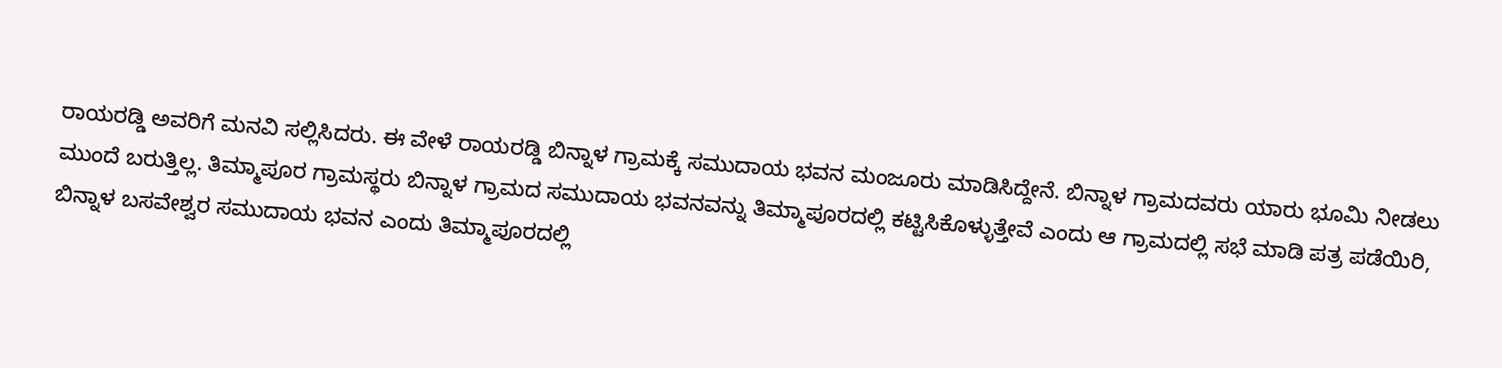ರಾಯರಡ್ಡಿ ಅವರಿಗೆ ಮನವಿ ಸಲ್ಲಿಸಿದರು. ಈ ವೇಳೆ ರಾಯರಡ್ಡಿ ಬಿನ್ನಾಳ ಗ್ರಾಮಕ್ಕೆ ಸಮುದಾಯ ಭವನ ಮಂಜೂರು ಮಾಡಿಸಿದ್ದೇನೆ. ಬಿನ್ನಾಳ ಗ್ರಾಮದವರು ಯಾರು ಭೂಮಿ ನೀಡಲು ಮುಂದೆ ಬರುತ್ತಿಲ್ಲ. ತಿಮ್ಮಾಪೂರ ಗ್ರಾಮಸ್ಥರು ಬಿನ್ನಾಳ ಗ್ರಾಮದ ಸಮುದಾಯ ಭವನವನ್ನು ತಿಮ್ಮಾಪೂರದಲ್ಲಿ ಕಟ್ಟಿಸಿಕೊಳ್ಳುತ್ತೇವೆ ಎಂದು ಆ ಗ್ರಾಮದಲ್ಲಿ ಸಭೆ ಮಾಡಿ ಪತ್ರ ಪಡೆಯಿರಿ, ಬಿನ್ನಾಳ ಬಸವೇಶ್ವರ ಸಮುದಾಯ ಭವನ ಎಂದು ತಿಮ್ಮಾಪೂರದಲ್ಲಿ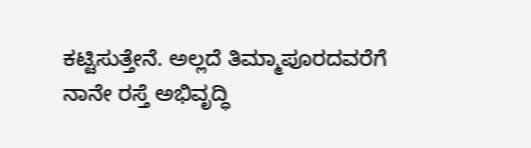ಕಟ್ಟಿಸುತ್ತೇನೆ. ಅಲ್ಲದೆ ತಿಮ್ಮಾಪೂರದವರೆಗೆ ನಾನೇ ರಸ್ತೆ ಅಭಿವೃದ್ಧಿ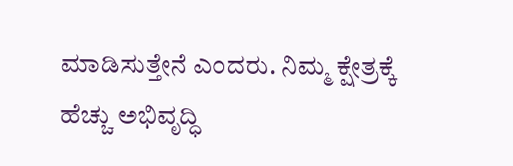ಮಾಡಿಸುತ್ತೇನೆ ಎಂದರು. ನಿಮ್ಮ ಕ್ಷೇತ್ರಕ್ಕೆ ಹೆಚ್ಚು ಅಭಿವೃದ್ಧಿ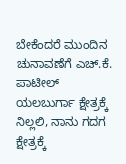ಬೇಕೆಂದರೆ ಮುಂದಿನ ಚುನಾವಣೆಗೆ ಎಚ್.ಕೆ. ಪಾಟೀಲ್ ಯಲಬುರ್ಗಾ ಕ್ಷೇತ್ರಕ್ಕೆ ನಿಲ್ಲಲಿ, ನಾನು ಗದಗ ಕ್ಷೇತ್ರಕ್ಕೆ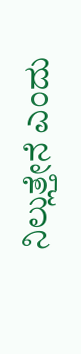ನಿಲ್ಲುತ್ತೇನೆ ಎಂದು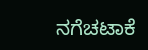ನಗೆಚಟಾಕೆ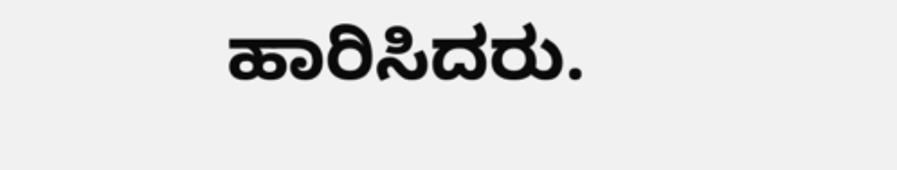ಹಾರಿಸಿದರು.